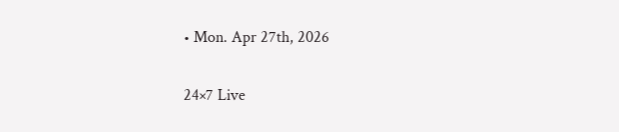• Mon. Apr 27th, 2026

24×7 Live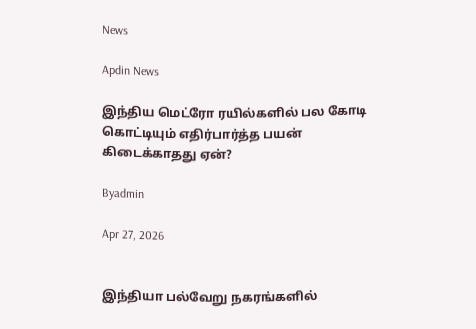News

Apdin News

இந்திய மெட்ரோ ரயில்களில் பல கோடி கொட்டியும் எதிர்பார்த்த பயன் கிடைக்காதது ஏன்?

Byadmin

Apr 27, 2026


இந்தியா பல்வேறு நகரங்களில்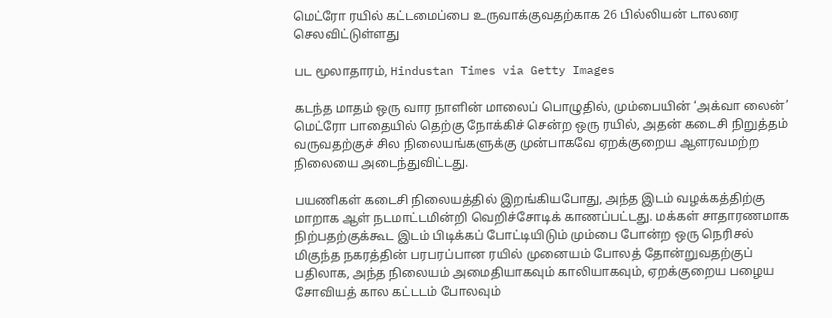மெட்ரோ ரயில் கட்டமைப்பை உருவாக்குவதற்காக 26 பில்லியன் டாலரை செலவிட்டுள்ளது

பட மூலாதாரம், Hindustan Times via Getty Images

கடந்த மாதம் ஒரு வார நாளின் மாலைப் பொழுதில், மும்பையின் ‘அக்வா லைன்’ மெட்ரோ பாதையில் தெற்கு நோக்கிச் சென்ற ஒரு ரயில், அதன் கடைசி நிறுத்தம் வருவதற்குச் சில நிலையங்களுக்கு முன்பாகவே ஏறக்குறைய ஆளரவமற்ற நிலையை அடைந்துவிட்டது.

பயணிகள் கடைசி நிலையத்தில் இறங்கியபோது, அந்த இடம் வழக்கத்திற்கு மாறாக ஆள் நடமாட்டமின்றி வெறிச்சோடிக் காணப்பட்டது. மக்கள் சாதாரணமாக நிற்பதற்குக்கூட இடம் பிடிக்கப் போட்டியிடும் மும்பை போன்ற ஒரு நெரிசல் மிகுந்த நகரத்தின் பரபரப்பான ரயில் முனையம் போலத் தோன்றுவதற்குப் பதிலாக, அந்த நிலையம் அமைதியாகவும் காலியாகவும், ஏறக்குறைய பழைய சோவியத் கால கட்டடம் போலவும்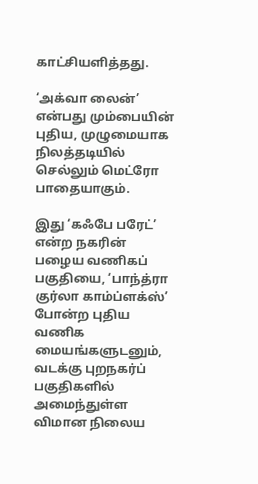காட்சியளித்தது.

‘அக்வா லைன்’ என்பது மும்பையின் புதிய, முழுமையாக நிலத்தடியில் செல்லும் மெட்ரோ பாதையாகும்.

இது ‘கஃபே பரேட்’ என்ற நகரின் பழைய வணிகப் பகுதியை, ‘பாந்த்ரா குர்லா காம்ப்ளக்ஸ்’ போன்ற புதிய வணிக மையங்களுடனும், வடக்கு புறநகர்ப் பகுதிகளில் அமைந்துள்ள விமான நிலைய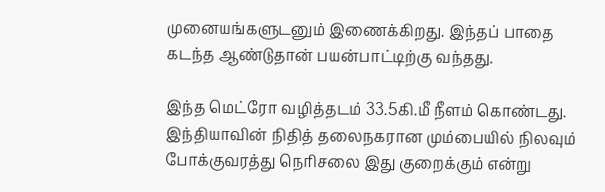முனையங்களுடனும் இணைக்கிறது. இந்தப் பாதை கடந்த ஆண்டுதான் பயன்பாட்டிற்கு வந்தது.

இந்த மெட்ரோ வழித்தடம் 33.5கி.மீ நீளம் கொண்டது. இந்தியாவின் நிதித் தலைநகரான மும்பையில் நிலவும் போக்குவரத்து நெரிசலை இது குறைக்கும் என்று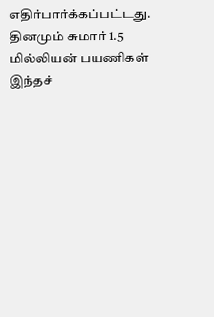எதிர்பார்க்கப்பட்டது. தினமும் சுமார் 1.5 மில்லியன் பயணிகள் இந்தச்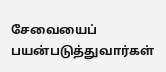சேவையைப் பயன்படுத்துவார்கள்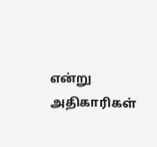என்று அதிகாரிகள்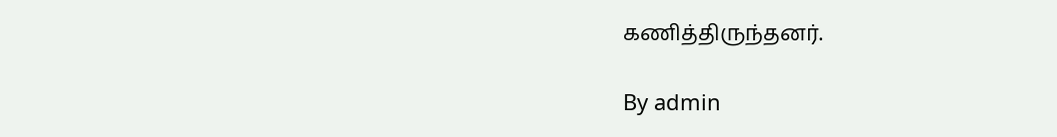கணித்திருந்தனர்.

By admin